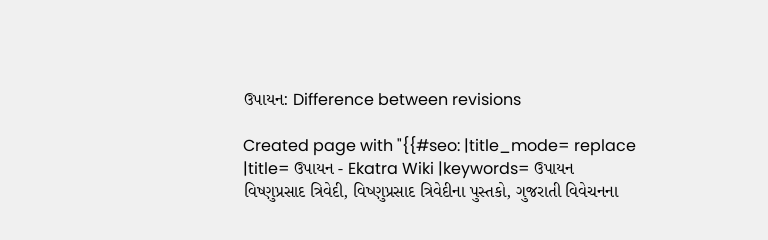ઉપાયન: Difference between revisions

Created page with "{{#seo: |title_mode= replace |title= ઉપાયન - Ekatra Wiki |keywords= ઉપાયન વિષ્ણુપ્રસાદ ત્રિવેદી, વિષ્ણુપ્રસાદ ત્રિવેદીના પુસ્તકો, ગુજરાતી વિવેચનના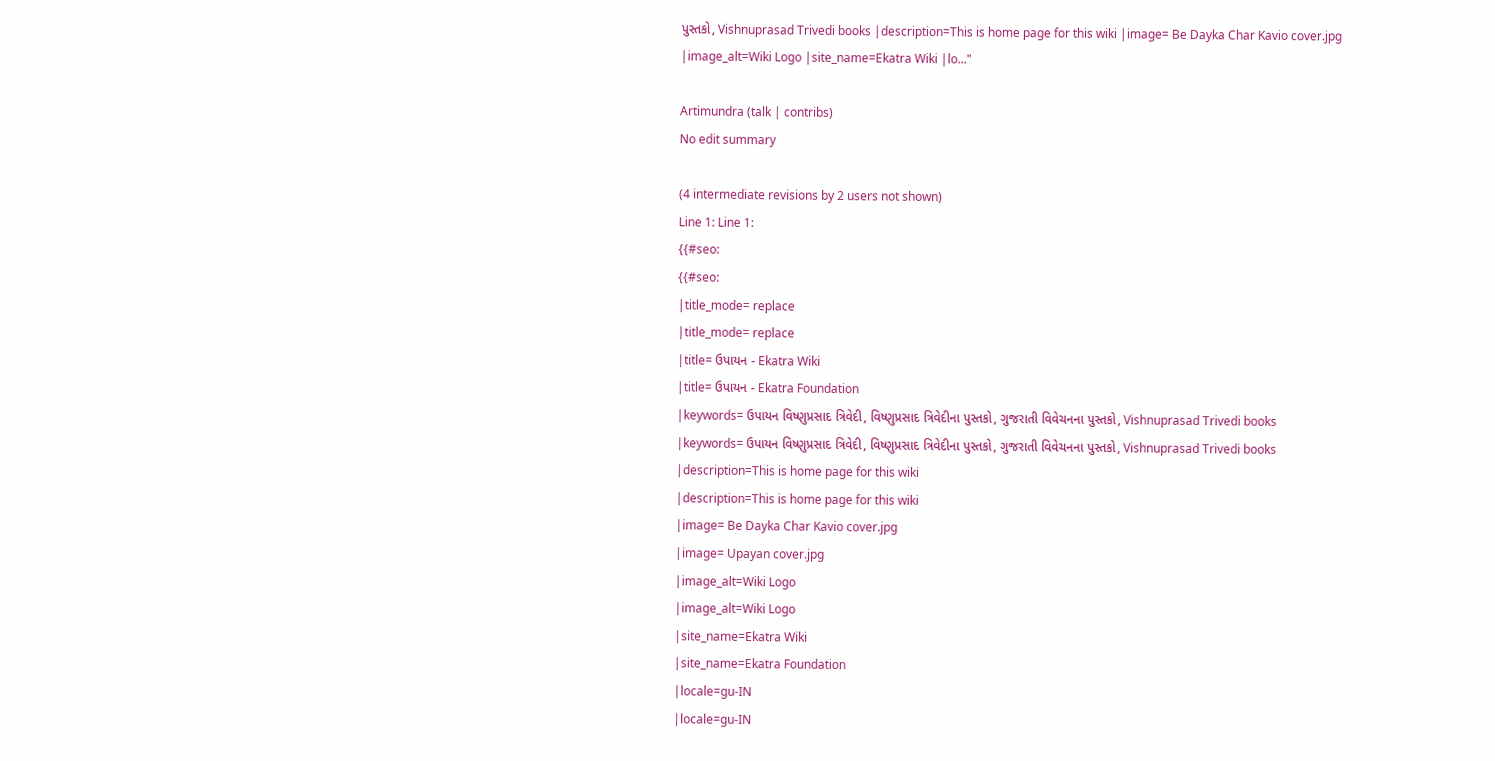પુસ્તકો, Vishnuprasad Trivedi books |description=This is home page for this wiki |image= Be Dayka Char Kavio cover.jpg |image_alt=Wiki Logo |site_name=Ekatra Wiki |lo..."

Artimundra (talk | contribs)
No edit summary

(4 intermediate revisions by 2 users not shown)
Line 1: Line 1:
{{#seo:
{{#seo:
|title_mode= replace
|title_mode= replace
|title= ઉપાયન - Ekatra Wiki
|title= ઉપાયન - Ekatra Foundation
|keywords= ઉપાયન વિષ્ણુપ્રસાદ ત્રિવેદી, વિષ્ણુપ્રસાદ ત્રિવેદીના પુસ્તકો, ગુજરાતી વિવેચનના પુસ્તકો, Vishnuprasad Trivedi books
|keywords= ઉપાયન વિષ્ણુપ્રસાદ ત્રિવેદી, વિષ્ણુપ્રસાદ ત્રિવેદીના પુસ્તકો, ગુજરાતી વિવેચનના પુસ્તકો, Vishnuprasad Trivedi books
|description=This is home page for this wiki
|description=This is home page for this wiki
|image= Be Dayka Char Kavio cover.jpg
|image= Upayan cover.jpg
|image_alt=Wiki Logo
|image_alt=Wiki Logo
|site_name=Ekatra Wiki
|site_name=Ekatra Foundation
|locale=gu-IN
|locale=gu-IN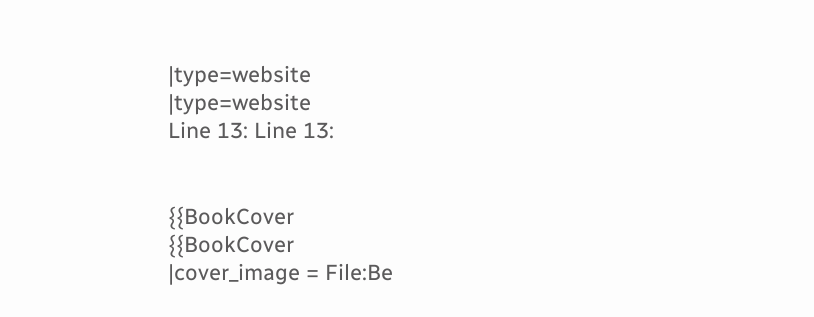|type=website
|type=website
Line 13: Line 13:


{{BookCover
{{BookCover
|cover_image = File:Be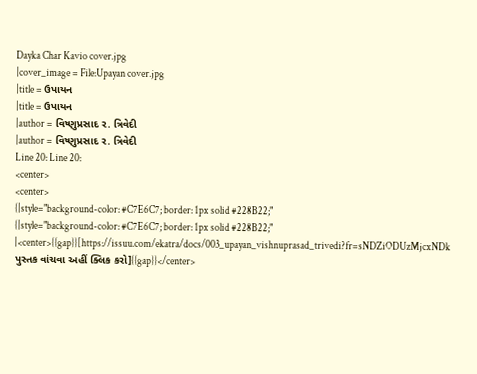Dayka Char Kavio cover.jpg
|cover_image = File:Upayan cover.jpg
|title = ઉપાયન
|title = ઉપાયન
|author = વિષ્ણુપ્રસાદ ર. ત્રિવેદી
|author = વિષ્ણુપ્રસાદ ર. ત્રિવેદી
Line 20: Line 20:
<center>
<center>
{|style="background-color: #C7E6C7; border: 1px solid #228B22;"
{|style="background-color: #C7E6C7; border: 1px solid #228B22;"
|<center>{{gap}}[https://issuu.com/ekatra/docs/003_upayan_vishnuprasad_trivedi?fr=sNDZiODUzMjcxNDk પુસ્તક વાંચવા અહીં ક્લિક કરો]{{gap}}</center>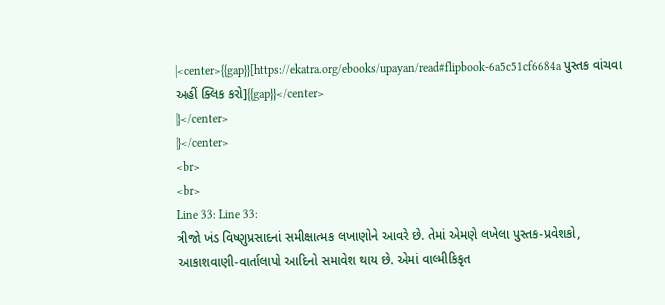|<center>{{gap}}[https://ekatra.org/ebooks/upayan/read#flipbook-6a5c51cf6684a પુસ્તક વાંચવા અહીં ક્લિક કરો]{{gap}}</center>
|}</center>
|}</center>
<br>
<br>
Line 33: Line 33:
ત્રીજો ખંડ વિષ્ણુપ્રસાદનાં સમીક્ષાત્મક લખાણોને આવરે છે. તેમાં એમણે લખેલા પુસ્તક-પ્રવેશકો, આકાશવાણી-વાર્તાલાપો આદિનો સમાવેશ થાય છે. એમાં વાલ્મીકિકૃત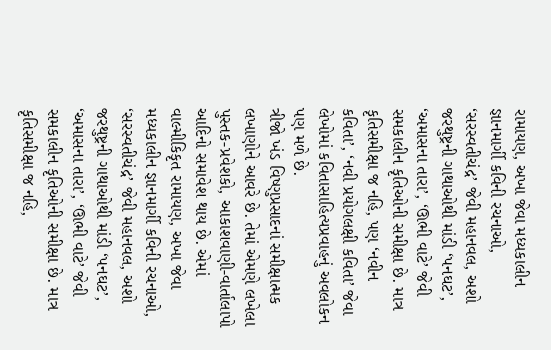રામાયણ, અખા જેવા મધ્યકાલીન જ્ઞાનમાર્ગી કવિની રચનાઓ, ‘સરસ્વતીચંદ્ર’ જેવી મહાનવલ, અશો જરથુષ્ટ્રની ગાથાઓથી માંડી ‘પનઘટ’, ‘અમાસના તારા’, ‘ઊભી વાટે’ જેવી સમકાલીન કૃતિઓની સમીક્ષા છે. માત્ર કૃતિસમીક્ષા જ નહિ, પણ ‘નવીન કવિતા’, ‘નવી પ્રયોગલક્ષી કવિતા’ જેવા લેખોમાં કવિતાસાહિત્યપ્રવાહનું અવલોકન પણ મળે છે.
ત્રીજો ખંડ વિષ્ણુપ્રસાદનાં સમીક્ષાત્મક લખાણોને આવરે છે. તેમાં એમણે લખેલા પુસ્તક-પ્રવેશકો, આકાશવાણી-વાર્તાલાપો આદિનો સમાવેશ થાય છે. એમાં વાલ્મીકિકૃત રામાયણ, અખા જેવા મધ્યકાલીન જ્ઞાનમાર્ગી કવિની રચનાઓ, ‘સરસ્વતીચંદ્ર’ જેવી મહાનવલ, અશો જરથુષ્ટ્રની ગાથાઓથી માંડી ‘પનઘટ’, ‘અમાસના તારા’, ‘ઊભી વાટે’ જેવી સમકાલીન કૃતિઓની સમીક્ષા છે. માત્ર કૃતિસમીક્ષા જ નહિ,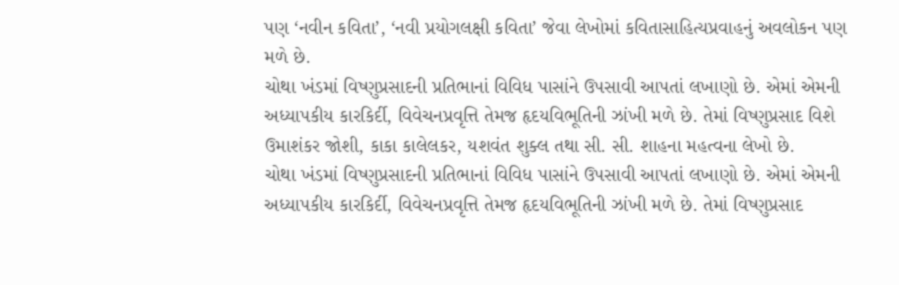પણ ‘નવીન કવિતા’, ‘નવી પ્રયોગલક્ષી કવિતા’ જેવા લેખોમાં કવિતાસાહિત્યપ્રવાહનું અવલોકન પણ મળે છે.
ચોથા ખંડમાં વિષ્ણુપ્રસાદની પ્રતિભાનાં વિવિધ પાસાંને ઉપસાવી આપતાં લખાણો છે. એમાં એમની અધ્યાપકીય કારકિર્દી, વિવેચનપ્રવૃત્તિ તેમજ હૃદયવિભૂતિની ઝાંખી મળે છે. તેમાં વિષ્ણુપ્રસાદ વિશે ઉમાશંકર જોશી, કાકા કાલેલકર, યશવંત શુક્લ તથા સી. સી. શાહના મહત્વના લેખો છે.
ચોથા ખંડમાં વિષ્ણુપ્રસાદની પ્રતિભાનાં વિવિધ પાસાંને ઉપસાવી આપતાં લખાણો છે. એમાં એમની અધ્યાપકીય કારકિર્દી, વિવેચનપ્રવૃત્તિ તેમજ હૃદયવિભૂતિની ઝાંખી મળે છે. તેમાં વિષ્ણુપ્રસાદ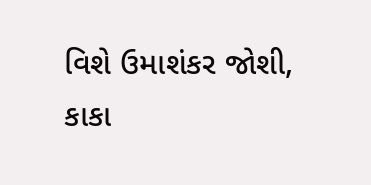વિશે ઉમાશંકર જોશી, કાકા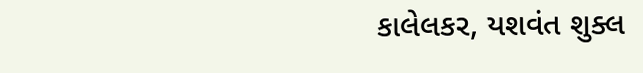કાલેલકર, યશવંત શુક્લ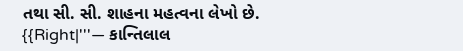તથા સી. સી. શાહના મહત્વના લેખો છે.
{{Right|'''— કાન્તિલાલ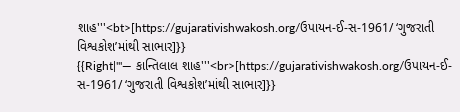શાહ'''<bt>[https://gujarativishwakosh.org/ઉપાયન-ઈ-સ-1961/ ‘ગુજરાતી વિશ્વકોશ’માંથી સાભાર]}}
{{Right|'''— કાન્તિલાલ શાહ'''<br>[https://gujarativishwakosh.org/ઉપાયન-ઈ-સ-1961/ ‘ગુજરાતી વિશ્વકોશ’માંથી સાભાર]}}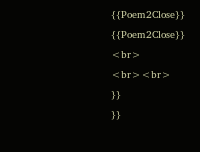{{Poem2Close}}
{{Poem2Close}}
<br>
<br><br>
}}
}}